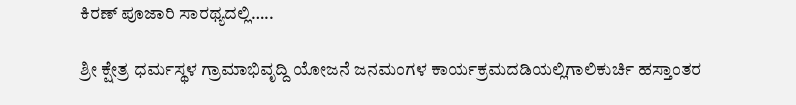ಕಿರಣ್ ಪೂಜಾರಿ ಸಾರಥ್ಯದಲ್ಲಿ…..

ಶ್ರೀ ಕ್ಷೇತ್ರ ಧರ್ಮಸ್ಥಳ ಗ್ರಾಮಾಭಿವೃದ್ದಿ ಯೋಜನೆ ಜನಮಂಗಳ ಕಾರ್ಯಕ್ರಮದಡಿಯಲ್ಲಿಗಾಲಿಕುರ್ಚಿ ಹಸ್ತಾಂತರ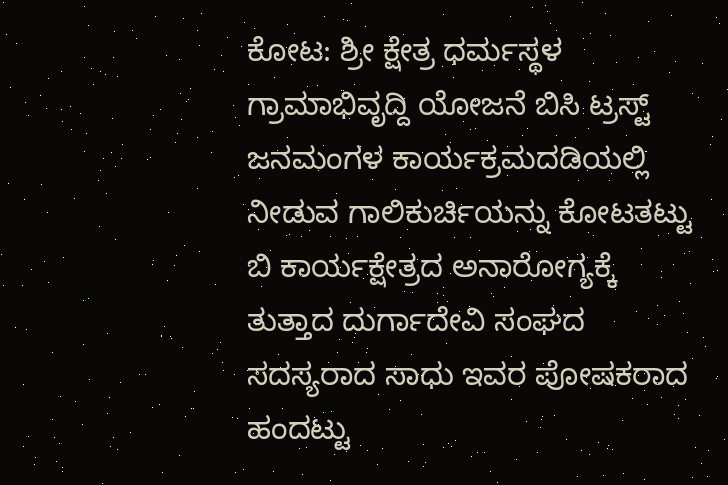ಕೋಟ: ಶ್ರೀ ಕ್ಷೇತ್ರ ಧರ್ಮಸ್ಥಳ ಗ್ರಾಮಾಭಿವೃದ್ದಿ ಯೋಜನೆ ಬಿಸಿ ಟ್ರಸ್ಟ್ ಜನಮಂಗಳ ಕಾರ್ಯಕ್ರಮದಡಿಯಲ್ಲಿ ನೀಡುವ ಗಾಲಿಕುರ್ಚಿಯನ್ನು ಕೋಟತಟ್ಟು ಬಿ ಕಾರ್ಯಕ್ಷೇತ್ರದ ಅನಾರೋಗ್ಯಕ್ಕೆ ತುತ್ತಾದ ದುರ್ಗಾದೇವಿ ಸಂಘದ ಸದಸ್ಯರಾದ ಸಾಧು ಇವರ ಪೋಷಕರಾದ ಹಂದಟ್ಟು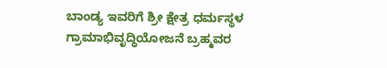ಬಾಂಡ್ಯ ಇವರಿಗೆ ಶ್ರೀ ಕ್ಷೇತ್ರ ಧರ್ಮಸ್ಥಳ ಗ್ರಾಮಾಭಿವೃದ್ಧಿಯೋಜನೆ ಬ್ರಹ್ಮವರ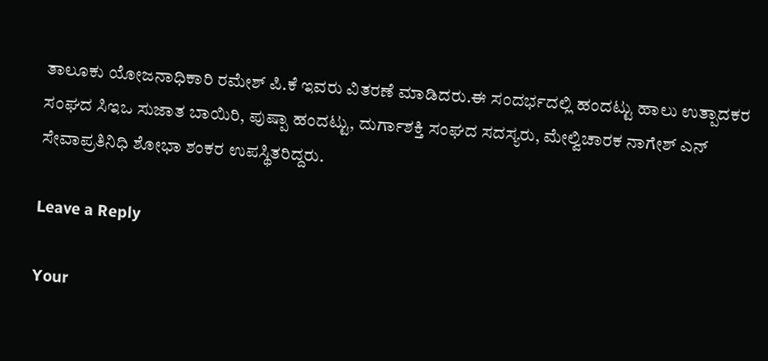ತಾಲೂಕು ಯೋಜನಾಧಿಕಾರಿ ರಮೇಶ್ ಪಿ.ಕೆ ಇವರು ವಿತರಣೆ ಮಾಡಿದರು.ಈ ಸಂದರ್ಭದಲ್ಲಿ ಹಂದಟ್ಟು ಹಾಲು ಉತ್ಪಾದಕರ ಸಂಘದ ಸಿಇಒ ಸುಜಾತ ಬಾಯಿರಿ, ಪುಷ್ಪಾ ಹಂದಟ್ಟು, ದುರ್ಗಾಶಕ್ತಿ ಸಂಘದ ಸದಸ್ಯರು, ಮೇಲ್ವಿಚಾರಕ ನಾಗೇಶ್ ಎನ್ ಸೇವಾಪ್ರತಿನಿಧಿ ಶೋಭಾ ಶಂಕರ ಉಪಸ್ಥಿತರಿದ್ದರು.

Leave a Reply

Your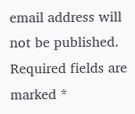email address will not be published. Required fields are marked *